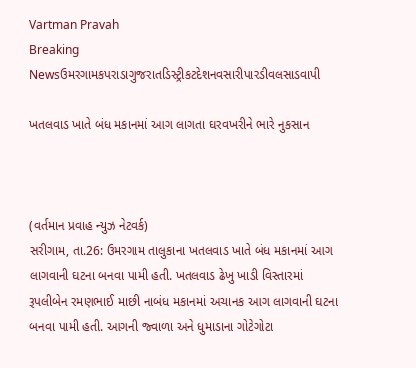Vartman Pravah
Breaking Newsઉમરગામકપરાડાગુજરાતડિસ્ટ્રીકટદેશનવસારીપારડીવલસાડવાપી

ખતલવાડ ખાતે બંધ મકાનમાં આગ લાગતા ઘરવખરીને ભારે નુકસાન



(વર્તમાન પ્રવાહ ન્‍યુઝ નેટવર્ક)
સરીગામ, તા.26: ઉમરગામ તાલુકાના ખતલવાડ ખાતે બંધ મકાનમાં આગ લાગવાની ઘટના બનવા પામી હતી. ખતલવાડ ઢેખુ ખાડી વિસ્‍તારમાં રૂપલીબેન રમણભાઈ માછી નાબંધ મકાનમાં અચાનક આગ લાગવાની ઘટના બનવા પામી હતી. આગની જ્‍વાળા અને ધુમાડાના ગોટેગોટા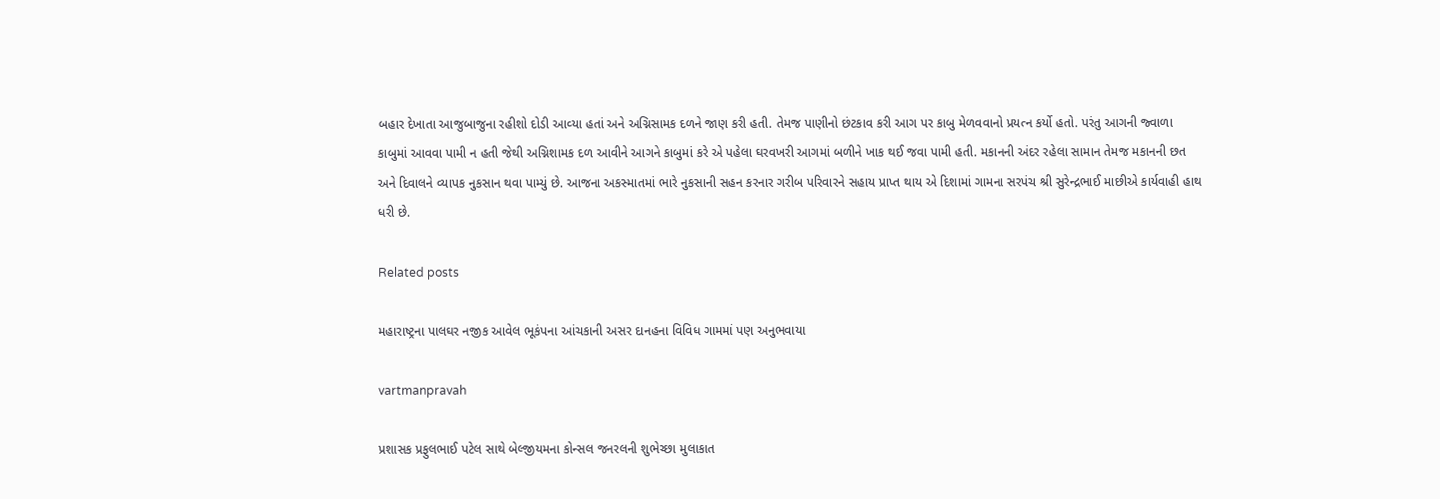બહાર દેખાતા આજુબાજુના રહીશો દોડી આવ્‍યા હતાં અને અગ્નિસામક દળને જાણ કરી હતી. તેમજ પાણીનો છંટકાવ કરી આગ પર કાબુ મેળવવાનો પ્રયત્‍ન કર્યો હતો. પરંતુ આગની જ્‍વાળા કાબુમાં આવવા પામી ન હતી જેથી અગ્નિશામક દળ આવીને આગને કાબુમાં કરે એ પહેલા ઘરવખરી આગમાં બળીને ખાક થઈ જવા પામી હતી. મકાનની અંદર રહેલા સામાન તેમજ મકાનની છત અને દિવાલને વ્‍યાપક નુકસાન થવા પામ્‍યું છે. આજના અકસ્‍માતમાં ભારે નુકસાની સહન કરનાર ગરીબ પરિવારને સહાય પ્રાપ્ત થાય એ દિશામાં ગામના સરપંચ શ્રી સુરેન્‍દ્રભાઈ માછીએ કાર્યવાહી હાથ ધરી છે.

Related posts

મહારાષ્ટ્રના પાલઘર નજીક આવેલ ભૂકંપના આંચકાની અસર દાનહના વિવિધ ગામમાં પણ અનુભવાયા

vartmanpravah

પ્રશાસક પ્રફુલભાઈ પટેલ સાથે બેલ્‍જીયમના કોન્‍સલ જનરલની શુભેચ્‍છા મુલાકાત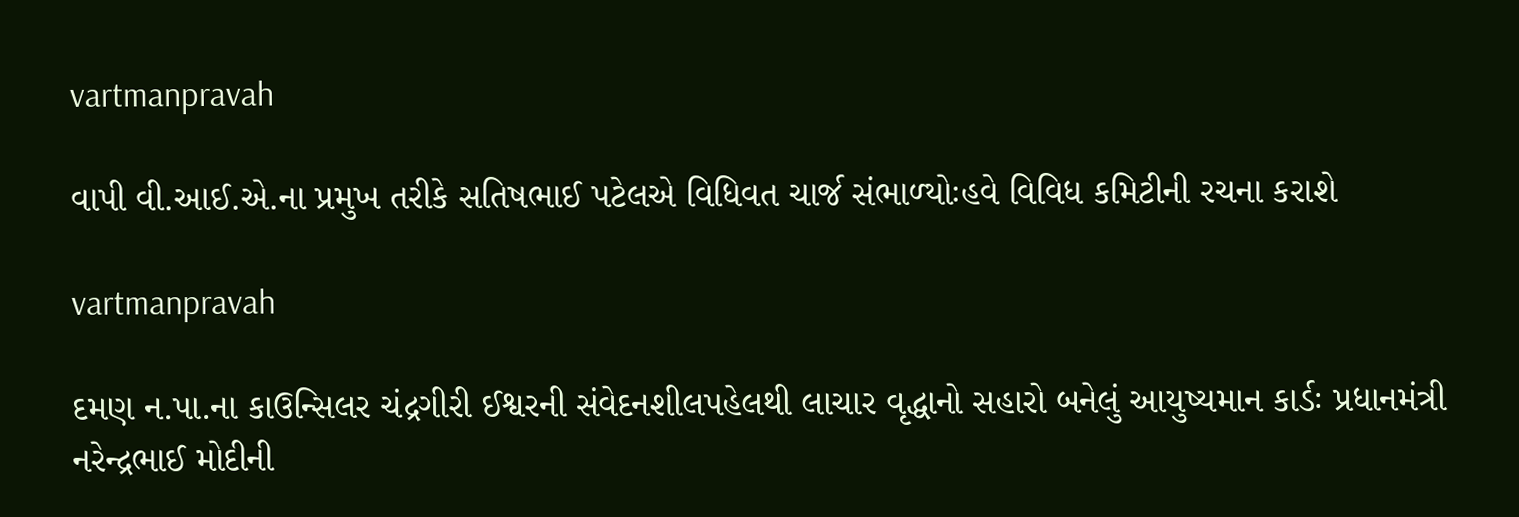vartmanpravah

વાપી વી.આઈ.એ.ના પ્રમુખ તરીકે સતિષભાઈ પટેલએ વિધિવત ચાર્જ સંભાળ્‍યોઃહવે વિવિધ કમિટીની રચના કરાશે

vartmanpravah

દમણ ન.પા.ના કાઉન્‍સિલર ચંદ્રગીરી ઈશ્વરની સંવેદનશીલપહેલથી લાચાર વૃદ્ધાનો સહારો બનેલું આયુષ્‍યમાન કાર્ડઃ પ્રધાનમંત્રી નરેન્‍દ્રભાઈ મોદીની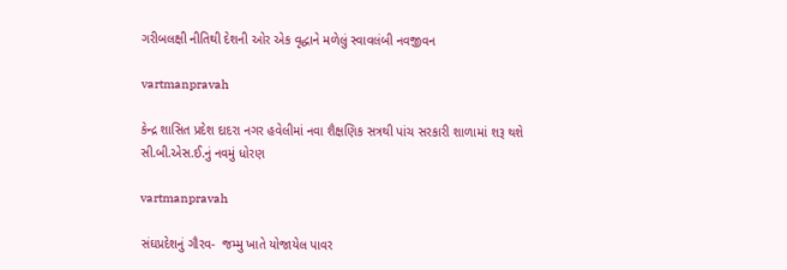ગરીબલક્ષી નીતિથી દેશની ઓર એક વૃદ્ધાને મળેલું સ્‍વાવલંબી નવજીવન

vartmanpravah

કેન્‍દ્ર શાસિત પ્રદેશ દાદરા નગર હવેલીમાં નવા શૈક્ષણિક સત્રથી પાંચ સરકારી શાળામાં શરૂ થશે સી.બી.એસ.ઈ.નું નવમું ધોરણ

vartmanpravah

સંઘપ્રદેશનું ગૌરવ-  જમ્‍મુ ખાતે યોજાયેલ પાવર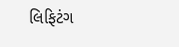લિફિટંગ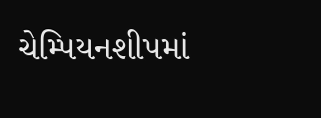ચેમ્‍પિયનશીપમાં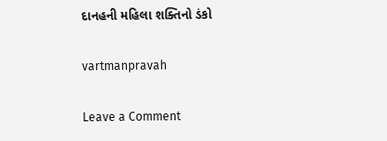દાનહની મહિલા શક્‍તિનો ડંકો

vartmanpravah

Leave a Comment